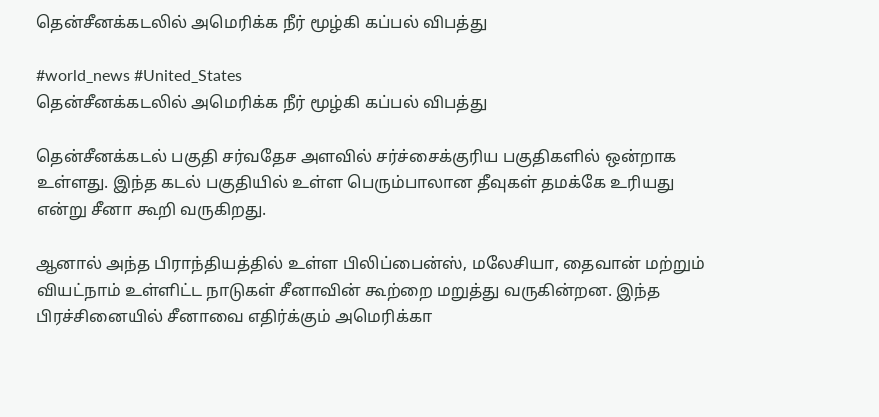தென்சீனக்கடலில் அமெரிக்க நீர் மூழ்கி கப்பல் விபத்து

#world_news #United_States
தென்சீனக்கடலில் அமெரிக்க நீர் மூழ்கி கப்பல் விபத்து

தென்சீனக்கடல் பகுதி சர்வதேச அளவில் சர்ச்சைக்குரிய பகுதிகளில் ஒன்றாக உள்ளது. இந்த கடல் பகுதியில் உள்ள பெரும்பாலான தீவுகள் தமக்கே உரியது என்று சீனா கூறி வருகிறது.

ஆனால் அந்த பிராந்தியத்தில் உள்ள பிலிப்பைன்ஸ், மலேசியா, தைவான் மற்றும் வியட்நாம் உள்ளிட்ட நாடுகள் சீனாவின் கூற்றை மறுத்து வருகின்றன. இந்த பிரச்சினையில் சீனாவை எதிர்க்கும் அமெரிக்கா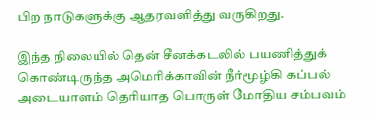பிற நாடுகளுக்கு ஆதரவளித்து வருகிறது.

இந்த நிலையில் தென் சீனக்கடலில் பயணித்துக் கொண்டிருந்த அமெரிக்காவின் நீர்மூழ்கி கப்பல் அடையாளம் தெரியாத பொருள் மோதிய சம்பவம்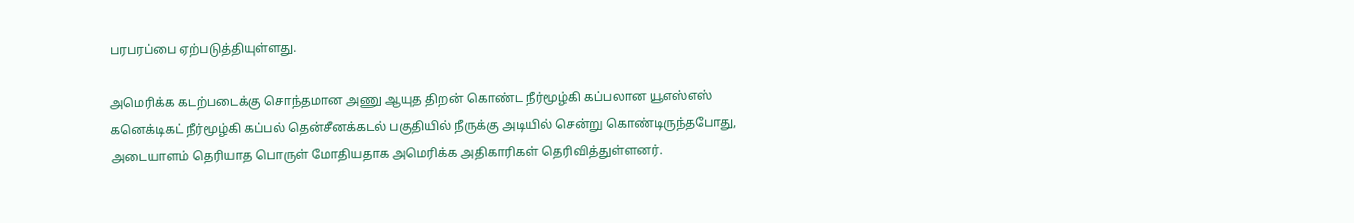பரபரப்பை ஏற்படுத்தியுள்ளது.

அமெரிக்க கடற்படைக்கு சொந்தமான அணு ஆயுத திறன் கொண்ட நீர்மூழ்கி கப்பலான யூஎஸ்எஸ் கனெக்டிகட் நீர்மூழ்கி கப்பல் தென்சீனக்கடல் பகுதியில் நீருக்கு அடியில் சென்று கொண்டிருந்தபோது, அடையாளம் தெரியாத பொருள் மோதியதாக அமெரிக்க அதிகாரிகள் தெரிவித்துள்ளனர்.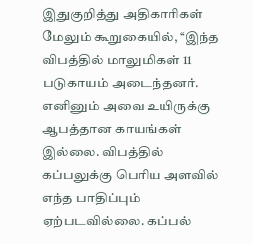இதுகுறித்து அதிகாரிகள் மேலும் கூறுகையில், ‘‘இந்த விபத்தில் மாலுமிகள் 11 படுகாயம் அடைந்தனர். எனினும் அவை உயிருக்கு ஆபத்தான காயங்கள் இல்லை. விபத்தில் கப்பலுக்கு பெரிய அளவில் எந்த பாதிப்பும் ஏற்படவில்லை. கப்பல்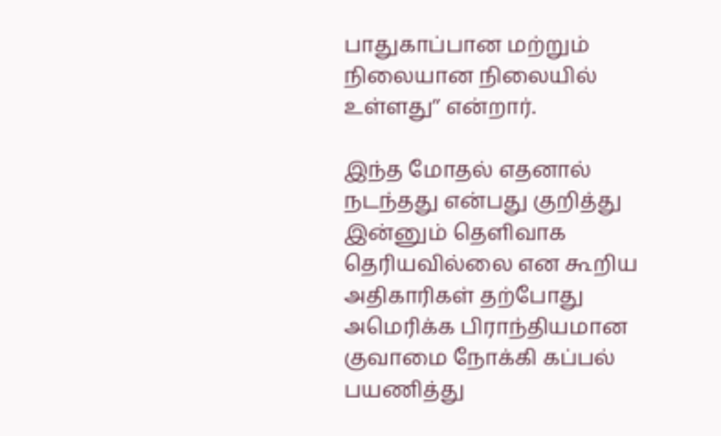பாதுகாப்பான மற்றும் நிலையான நிலையில் உள்ளது’’ என்றார்.

இந்த மோதல் எதனால் நடந்தது என்பது குறித்து இன்னும் தெளிவாக தெரியவில்லை என கூறிய அதிகாரிகள் தற்போது அமெரிக்க பிராந்தியமான குவாமை நோக்கி கப்பல் பயணித்து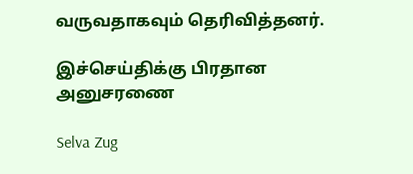வருவதாகவும் தெரிவித்தனர்.

இச்செய்திக்கு பிரதான அனுசரணை

Selva Zug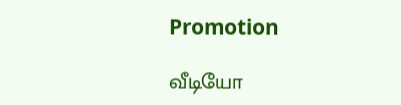Promotion

வீடியோ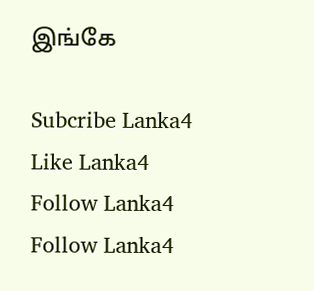இங்கே

Subcribe Lanka4
Like Lanka4
Follow Lanka4
Follow Lanka4